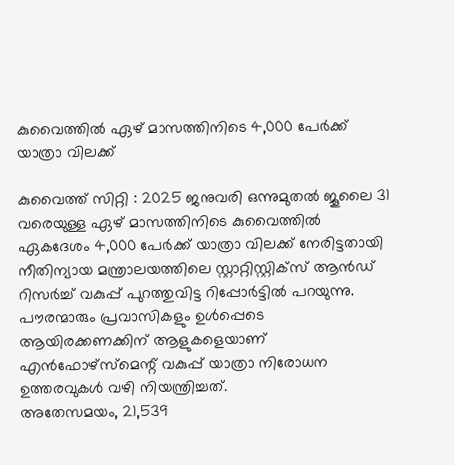കുവൈത്തിൽ ഏഴ് മാസത്തിനിടെ 4,000 പേർക്ക് യാത്രാ വിലക്ക്

കുവൈത്ത് സിറ്റി : 2025 ജനുവരി ഒന്നുമുതൽ ജൂലൈ 31 വരെയുള്ള ഏഴ് മാസത്തിനിടെ കുവൈത്തിൽ ഏകദേശം 4,000 പേർക്ക് യാത്രാ വിലക്ക് നേരിട്ടതായി നീതിന്യായ മന്ത്രാലയത്തിലെ സ്റ്റാറ്റിസ്റ്റിക്സ് ആൻഡ് റിസർച്ച് വകുപ്പ് പുറത്തുവിട്ട റിപ്പോർട്ടിൽ പറയുന്നു. പൗരന്മാരും പ്രവാസികളും ഉൾപ്പെടെ ആയിരക്കണക്കിന് ആളുകളെയാണ് എൻഫോഴ്സ്മെന്റ് വകുപ്പ് യാത്രാ നിരോധന ഉത്തരവുകൾ വഴി നിയന്ത്രിച്ചത്.
അതേസമയം, 21,539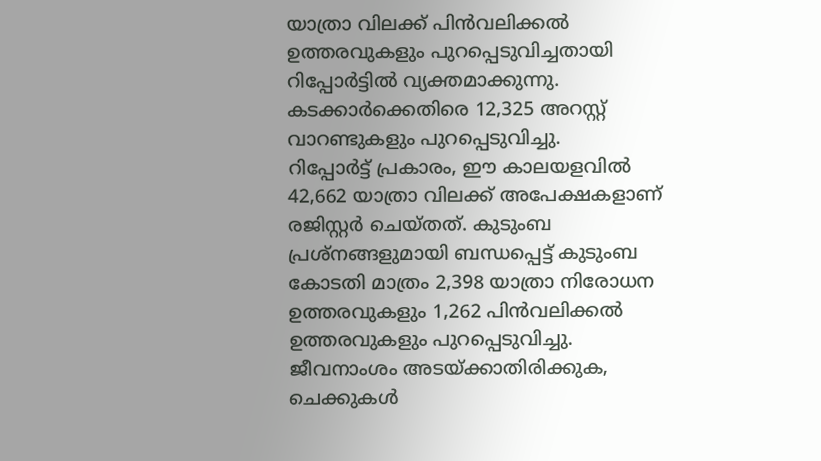യാത്രാ വിലക്ക് പിൻവലിക്കൽ ഉത്തരവുകളും പുറപ്പെടുവിച്ചതായി റിപ്പോർട്ടിൽ വ്യക്തമാക്കുന്നു. കടക്കാർക്കെതിരെ 12,325 അറസ്റ്റ് വാറണ്ടുകളും പുറപ്പെടുവിച്ചു.
റിപ്പോർട്ട് പ്രകാരം, ഈ കാലയളവിൽ 42,662 യാത്രാ വിലക്ക് അപേക്ഷകളാണ് രജിസ്റ്റർ ചെയ്തത്. കുടുംബ പ്രശ്നങ്ങളുമായി ബന്ധപ്പെട്ട് കുടുംബ കോടതി മാത്രം 2,398 യാത്രാ നിരോധന ഉത്തരവുകളും 1,262 പിൻവലിക്കൽ ഉത്തരവുകളും പുറപ്പെടുവിച്ചു.
ജീവനാംശം അടയ്ക്കാതിരിക്കുക, ചെക്കുകൾ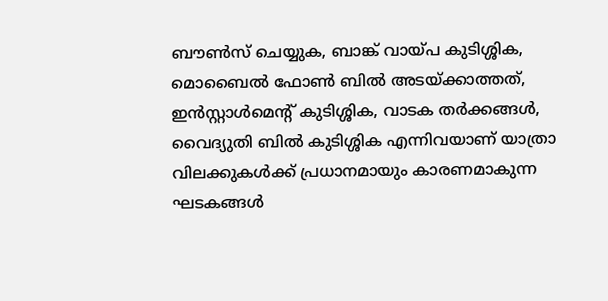ബൗൺസ് ചെയ്യുക, ബാങ്ക് വായ്പ കുടിശ്ശിക, മൊബൈൽ ഫോൺ ബിൽ അടയ്ക്കാത്തത്, ഇൻസ്റ്റാൾമെന്റ് കുടിശ്ശിക, വാടക തർക്കങ്ങൾ, വൈദ്യുതി ബിൽ കുടിശ്ശിക എന്നിവയാണ് യാത്രാ വിലക്കുകൾക്ക് പ്രധാനമായും കാരണമാകുന്ന ഘടകങ്ങൾ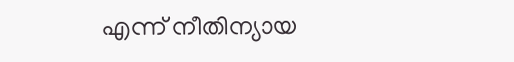എന്ന് നീതിന്യായ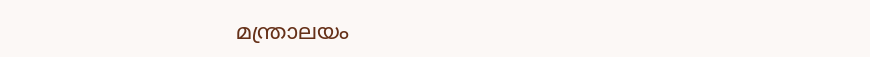മന്ത്രാലയം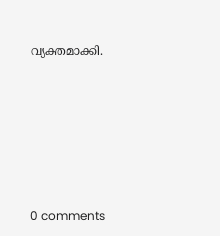വ്യക്തമാക്കി.










0 comments